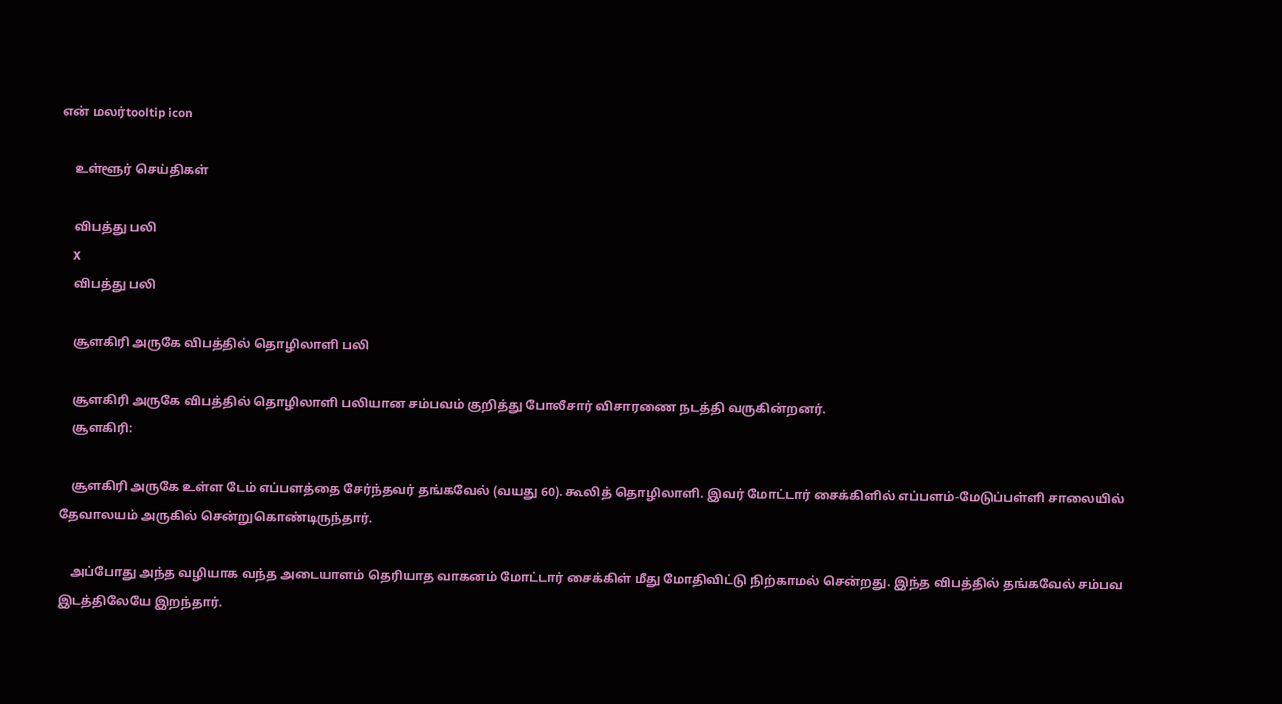என் மலர்tooltip icon

    உள்ளூர் செய்திகள்

    விபத்து பலி
    X
    விபத்து பலி

    சூளகிரி அருகே விபத்தில் தொழிலாளி பலி

    சூளகிரி அருகே விபத்தில் தொழிலாளி பலியான சம்பவம் குறித்து போலீசார் விசாரணை நடத்தி வருகின்றனர்.
    சூளகிரி:

    சூளகிரி அருகே உள்ள டேம் எப்பளத்தை சேர்ந்தவர் தங்கவேல் (வயது 60). கூலித் தொழிலாளி. இவர் மோட்டார் சைக்கிளில் எப்பளம்-மேடுப்பள்ளி சாலையில் தேவாலயம் அருகில் சென்றுகொண்டிருந்தார்.

    அப்போது அந்த வழியாக வந்த அடையாளம் தெரியாத வாகனம் மோட்டார் சைக்கிள் மீது மோதிவிட்டு நிற்காமல் சென்றது. இந்த விபத்தில் தங்கவேல் சம்பவ இடத்திலேயே இறந்தார்.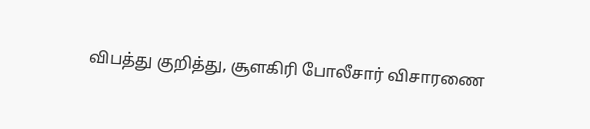விபத்து குறித்து, சூளகிரி போலீசார் விசாரணை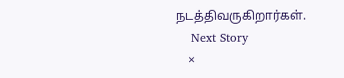நடத்திவருகிறார்கள்.
    Next Story
    ×